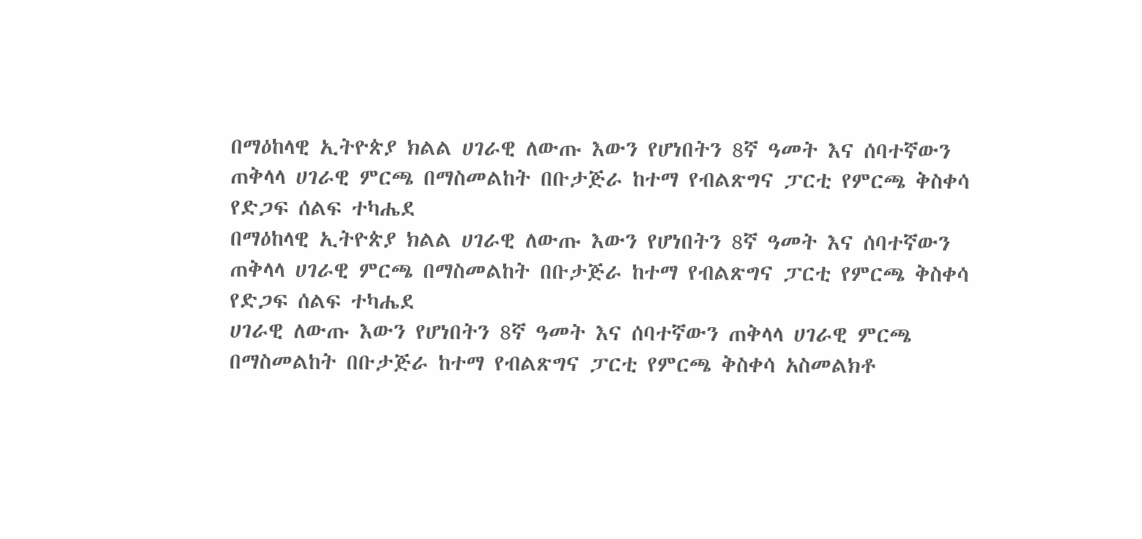በማዕከላዊ ኢትዮጵያ ክልል ሀገራዊ ለውጡ እውን የሆነበትን 8ኛ ዓመት እና ሰባተኛውን ጠቅላላ ሀገራዊ ምርጫ በማስመልከት በቡታጅራ ከተማ የብልጽግና ፓርቲ የምርጫ ቅስቀሳ የድጋፍ ሰልፍ ተካሔደ
በማዕከላዊ ኢትዮጵያ ክልል ሀገራዊ ለውጡ እውን የሆነበትን 8ኛ ዓመት እና ሰባተኛውን ጠቅላላ ሀገራዊ ምርጫ በማስመልከት በቡታጅራ ከተማ የብልጽግና ፓርቲ የምርጫ ቅስቀሳ የድጋፍ ሰልፍ ተካሔደ
ሀገራዊ ለውጡ እውን የሆነበትን 8ኛ ዓመት እና ሰባተኛውን ጠቅላላ ሀገራዊ ምርጫ በማስመልከት በቡታጅራ ከተማ የብልጽግና ፓርቲ የምርጫ ቅስቀሳ አስመልክቶ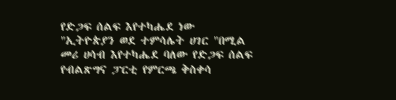የድጋፍ ሰልፍ እየተካሔደ ነው
"ኢትዮጵያን ወደ ተምሳሌት ሀገር "በሚል መሪ ሀሳብ እየተካሔደ ባለው የድጋፍ ሰልፍ የብልጽግና ፓርቲ የምርጫ ቅስቀሳ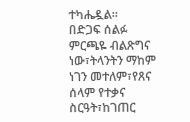ተካሔዷል።
በድጋፍ ሰልፉ ምርጫዬ ብልጽግና ነው፣ትላንትን ማከም ነገን መተለም፣የጸና ሰላም የተቃና ስርዓት፣ከገጠር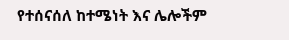የተሰናሰለ ከተሜነት እና ሌሎችም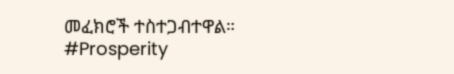መፈክሮች ተስተጋብተዋል።
#Prosperity